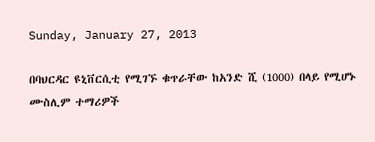Sunday, January 27, 2013

በባህርዳር ዩኒቨርሲቲ የሚገኙ ቁጥራቸው ከአንድ ሺ (1000) በላይ የሚሆኑ ሙስሊም ተማሪዎች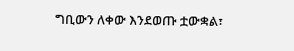ግቢውን ለቀው እንደወጡ ቷውቋል፣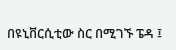በዩኒቨርሲቲው ስር በሚገኙ ፔዳ ፤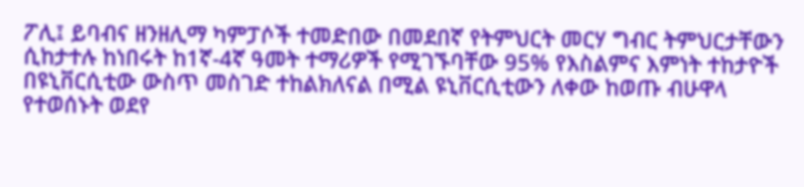ፖሊ፤ ይባብና ዘንዘሊማ ካምፓሶች ተመድበው በመደበኛ የትምህርት መርሃ ግብር ትምህርታቸውን ሲከታተሉ ከነበሩት ከ1ኛ-4ኛ ዓመት ተማሪዎች የሚገኙባቸው 95% የእስልምና እምነት ተከታዮች በዩኒቨርሲቲው ውስጥ መስገድ ተከልክለናል በሚል ዩኒቨርሲቲውን ለቀው ከወጡ ብሁዋላ የተወሰኑት ወደየ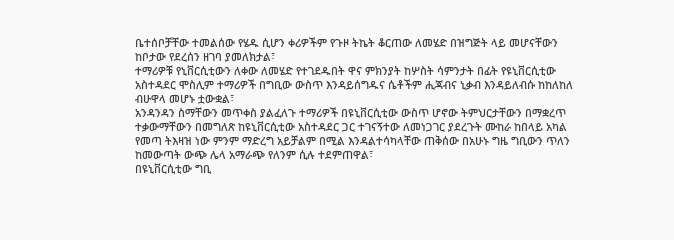ቤተሰቦቻቸው ተመልሰው የሄዱ ሲሆን ቀሪዎችም የጉዞ ትኬት ቆርጠው ለመሄድ በዝግጅት ላይ መሆናቸውን ከቦታው የደረሰን ዘገባ ያመለክታል፣
ተማሪዎቹ የኒቨርሲቲውን ለቀው ለመሄድ የተገደዱበት ዋና ምክንያት ከሦስት ሳምንታት በፊት የዩኒቨርሲቲው አስተዳደር ሞስሊም ተማሪዎች በግቢው ውስጥ እንዳይሰግዱና ሴቶችም ሒጃብና ኒቃብ እንዳይለብሱ ከከለከለ ብሁዋላ መሆኑ ቷውቋል፣
አንዳንዳን ስማቸውን መጥቀስ ያልፈለጉ ተማሪዎች በዩኒቨርሲቲው ውስጥ ሆኖው ትምህርታቸውን በማቋረጥ ተቃውማቸውን በመግለጽ ከዩኒቨርሲቲው አስተዳደር ጋር ተገናኝተው ለመነጋገር ያደረጉት ሙከራ ከበላይ አካል የመጣ ትእዛዝ ነው ምንም ማድረግ አይቻልም በሚል እንዳልተሳካላቸው ጠቅሰው በአሁኑ ግዜ ግቢውን ጥለን ከመውጣት ውጭ ሌላ አማራጭ የለንም ሲሉ ተደምጠዋል፣
በዩኒቨርሲቲው ግቢ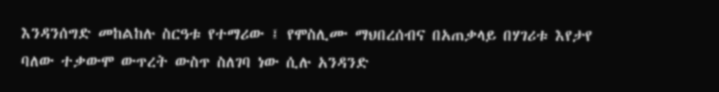እንዳንሰግድ መከልከሉ ስርዓቱ የተማሪው ፤ የሞስሊሙ ማህበረሰብና በአጠቃላይ በሃገሪቱ እየታየ ባለው ተቃውሞ ውጥረት ውስጥ ስለገባ ነው ሲሉ አንዳንድ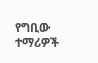የግቢው ተማሪዎች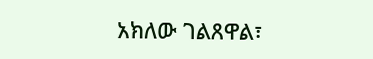አክለው ገልጸዋል፣